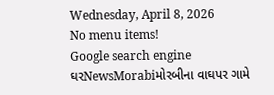Wednesday, April 8, 2026
No menu items!
Google search engine
ઘરNewsMorabiમોરબીના વાઘપર ગામે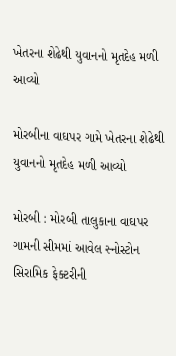ખેતરના શેઢેથી યુવાનનો મૃતદેહ મળી આવ્યો

મોરબીના વાઘપર ગામે ખેતરના શેઢેથી યુવાનનો મૃતદેહ મળી આવ્યો

મોરબી : મોરબી તાલુકાના વાઘપર ગામની સીમમાં આવેલ સ્નોસ્ટોન સિરામિક ફેક્ટરીની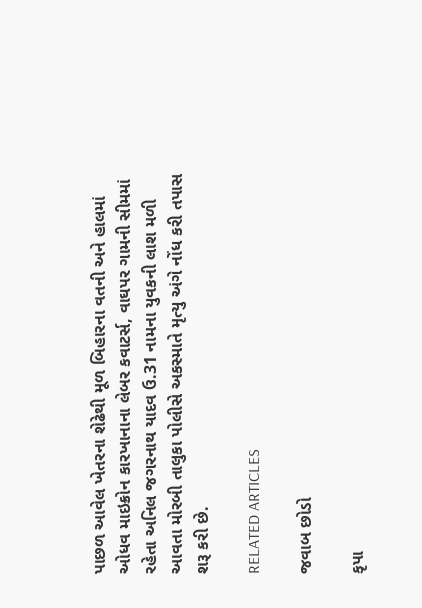પાછળ આવેલ ખેતરના શેઢેથી મૂળ બિહારના વતની અને હાલમાં ઓધવ માઇક્રોન કારખાનાના લેબર કવાટર્સ, વાઘપર ગામની સીમમાં રહેતા અનિલ જગરનાથ યાદવ ઉ.31 નામના યુવકની લાશ મળી આવતા મોરબી તાલુકા પોલીસે અકસ્માતે મૃત્યુ અંગે નોંધ કરી તપાસ શરૂ કરી છે.

RELATED ARTICLES

જવાબ છોડો

કૃપા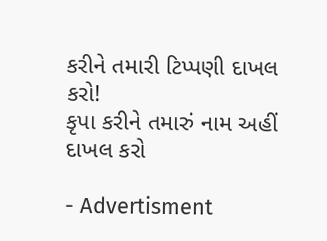કરીને તમારી ટિપ્પણી દાખલ કરો!
કૃપા કરીને તમારું નામ અહીં દાખલ કરો

- Advertisment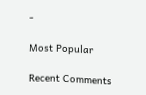-

Most Popular

Recent Comments